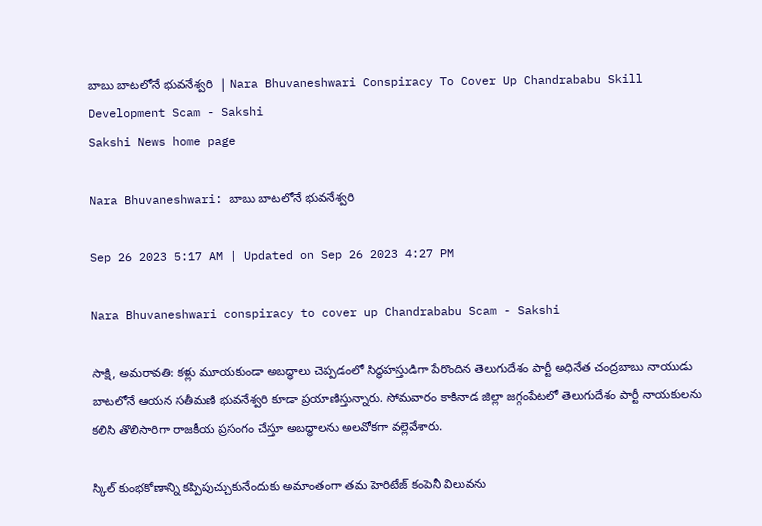బాబు బాటలోనే భువనేశ్వరి  | Nara Bhuvaneshwari Conspiracy To Cover Up Chandrababu Skill Development Scam - Sakshi
Sakshi News home page

Nara Bhuvaneshwari: బాబు బాటలోనే భువనేశ్వరి

Sep 26 2023 5:17 AM | Updated on Sep 26 2023 4:27 PM

Nara Bhuvaneshwari conspiracy to cover up Chandrababu Scam - Sakshi

సాక్షి, అమరావతి: కళ్లు మూయకుండా అబద్ధాలు చెప్పడంలో సిద్ధహస్తుడిగా పేరొందిన తెలుగుదేశం పార్టీ అధినేత చంద్రబాబు నాయుడు బాటలోనే ఆయన సతీమణి భువనేశ్వరి కూడా ప్రయాణిస్తున్నారు. సోమవారం కాకినాడ జిల్లా జగ్గంపేటలో తెలుగుదేశం పార్టీ నాయకులను కలిసి తొలిసారిగా రాజకీయ ప్రసంగం చేస్తూ అబద్ధాలను అలవోకగా వల్లెవేశారు.

స్కిల్‌ కుంభకోణాన్ని కప్పిపుచ్చుకునేందుకు అమాంతంగా తమ హెరిటేజ్‌ కంపెనీ విలువను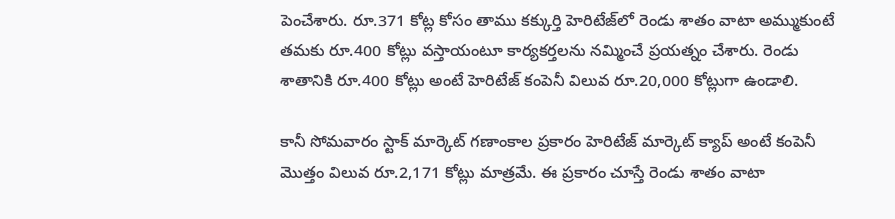పెంచేశారు. రూ.371 కోట్ల కోసం తాము కక్కుర్తి హెరిటేజ్‌లో రెండు శాతం వాటా అమ్ముకుంటే తమకు రూ.400 కోట్లు వస్తాయంటూ కార్యకర్తలను నమ్మించే ప్రయత్నం చేశారు. రెండు శాతానికి రూ.400 కోట్లు అంటే హెరిటేజ్‌ కంపెనీ విలువ రూ.20,000 కోట్లుగా ఉండాలి.

కానీ సోమవారం స్టాక్‌ మార్కెట్‌ గణాంకాల ప్రకారం హెరిటేజ్‌ మార్కెట్‌ క్యాప్‌ అంటే కంపెనీ మొత్తం విలువ రూ.2,171 కోట్లు మాత్రమే. ఈ ప్రకారం చూస్తే రెండు శాతం వాటా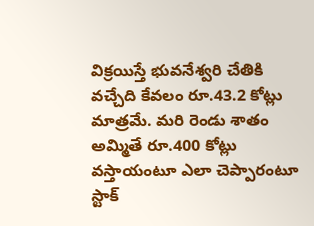విక్రయిస్తే భువనేశ్వరి చేతికి వచ్చేది కేవలం రూ.43.2 కోట్లు మాత్రమే. మరి రెండు శాతం అమ్మితే రూ.400 కోట్లు వస్తాయంటూ ఎలా చెప్పారంటూ స్టాక్‌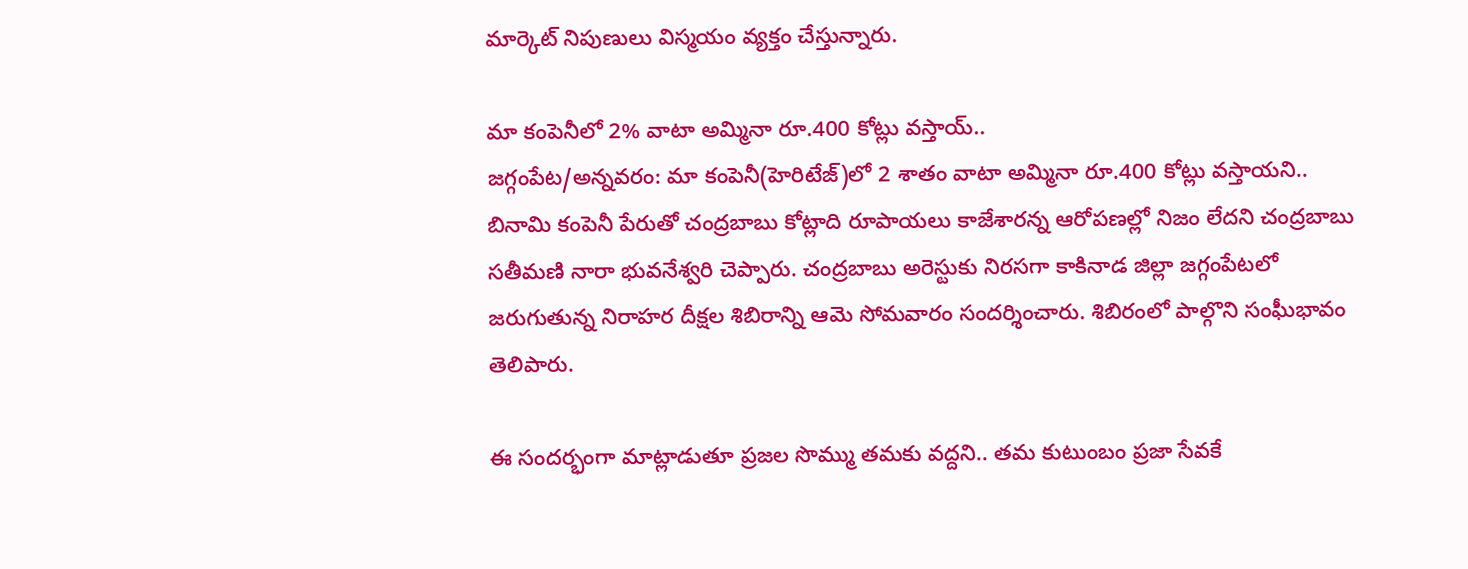మార్కెట్‌ నిపుణులు విస్మయం వ్యక్తం చేస్తున్నారు.

మా కంపెనీలో 2% వాటా అమ్మినా రూ.400 కోట్లు వస్తాయ్‌..
జగ్గంపేట/అన్నవరం: మా కంపెనీ(హెరిటేజ్‌)లో 2 శాతం వాటా అమ్మినా రూ.400 కోట్లు వస్తాయని.. బినామి కంపెనీ పేరుతో చంద్రబాబు కోట్లాది రూపాయలు కాజేశారన్న ఆరోపణల్లో నిజం లేదని చంద్రబాబు సతీమణి నారా భువనేశ్వరి చెప్పారు. చంద్రబాబు అరెస్టుకు నిరసగా కాకినాడ జిల్లా జగ్గంపేటలో జరుగుతున్న నిరాహర దీక్షల శిబిరాన్ని ఆమె సోమవారం సందర్శించారు. శిబిరంలో పాల్గొని సంఘీభావం తెలిపారు.

ఈ సందర్భంగా మాట్లాడుతూ ప్రజల సొమ్ము తమకు వద్దని.. తమ కుటుంబం ప్రజా సేవకే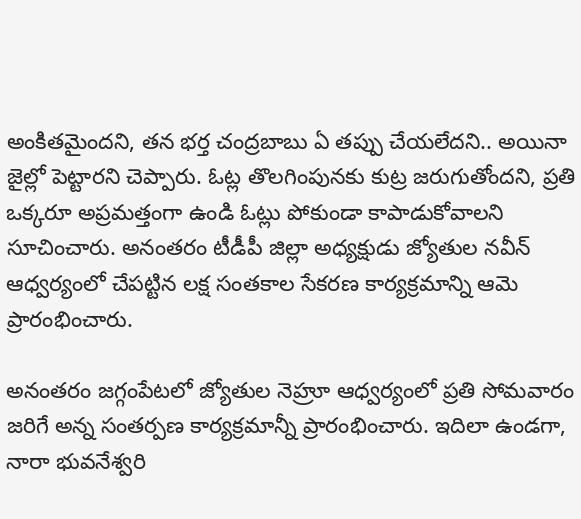అంకితమైందని, తన భర్త చంద్రబాబు ఏ తప్పు చేయలేదని.. అయినా జైల్లో పెట్టారని చెప్పారు. ఓట్ల తొలగింపునకు కుట్ర జరుగుతోందని, ప్రతి ఒక్కరూ అప్రమత్తంగా ఉండి ఓట్లు పోకుండా కాపాడుకోవాలని సూచించారు. అనంతరం టీడీపీ జిల్లా అధ్యక్షుడు జ్యోతుల నవీన్‌ ఆధ్వర్యంలో చేపట్టిన లక్ష సంతకాల సేకరణ కార్యక్రమాన్ని ఆమె ప్రారంభించారు.

అనంతరం జగ్గంపేటలో జ్యోతుల నెహ్రూ ఆధ్వర్యంలో ప్రతి సోమవారం జరిగే అన్న సంతర్పణ కార్యక్రమాన్నీ ప్రారంభించారు. ఇదిలా ఉండగా, నారా భువనేశ్వరి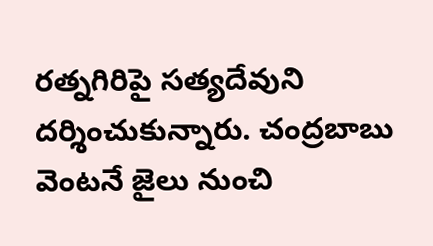రత్నగిరిపై సత్యదేవుని దర్శించుకున్నారు. చంద్రబాబు వెంటనే జైలు నుంచి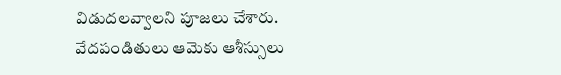విడుదలవ్వాలని పూజలు చేశారు. వేదపండితులు ఆమెకు ఆశీస్సులు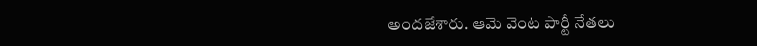అందజేశారు. ఆమె వెంట పార్టీ నేతలు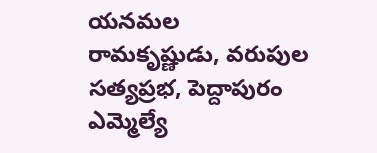యనమల రామకృష్ణుడు, వరుపుల సత్యప్రభ, పెద్దాపురం ఎమ్మెల్యే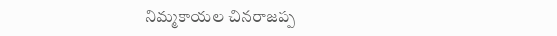నిమ్మకాయల చినరాజప్ప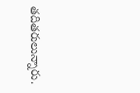తదితరులున్నారు.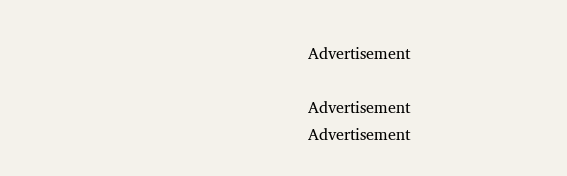Advertisement

Advertisement
Advertisement